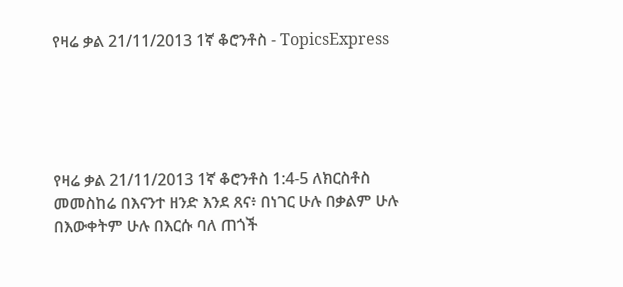የዛሬ ቃል 21/11/2013 1ኛ ቆሮንቶስ - TopicsExpress





የዛሬ ቃል 21/11/2013 1ኛ ቆሮንቶስ 1:4-5 ለክርስቶስ መመስከሬ በእናንተ ዘንድ እንደ ጸና፥ በነገር ሁሉ በቃልም ሁሉ በእውቀትም ሁሉ በእርሱ ባለ ጠጎች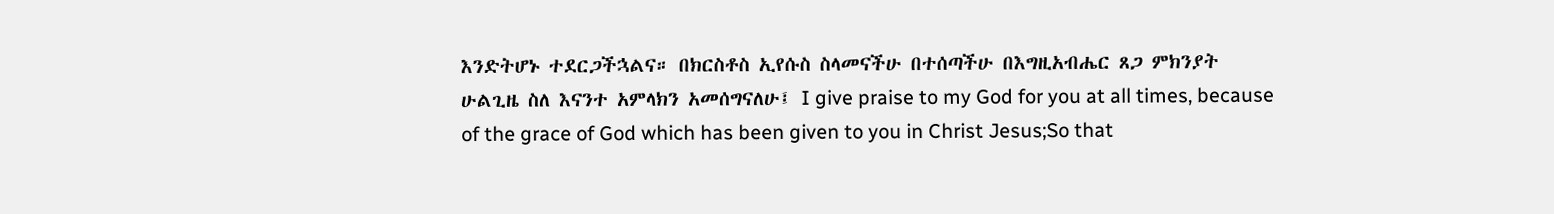እንድትሆኑ ተደርጋችኋልና። በክርስቶስ ኢየሱስ ስላመናችሁ በተሰጣችሁ በእግዚአብሔር ጸጋ ምክንያት ሁልጊዜ ስለ እናንተ አምላክን አመሰግናለሁ፤ I give praise to my God for you at all times, because of the grace of God which has been given to you in Christ Jesus;So that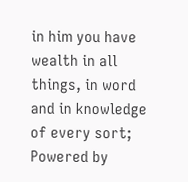in him you have wealth in all things, in word and in knowledge of every sort; Powered by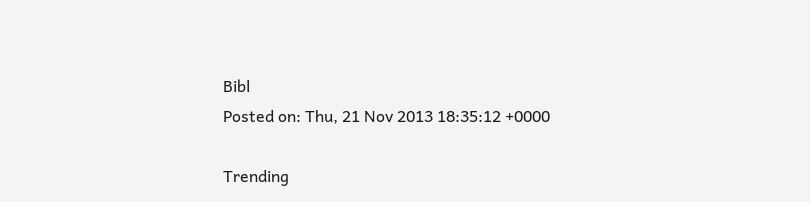Bibl
Posted on: Thu, 21 Nov 2013 18:35:12 +0000

Trending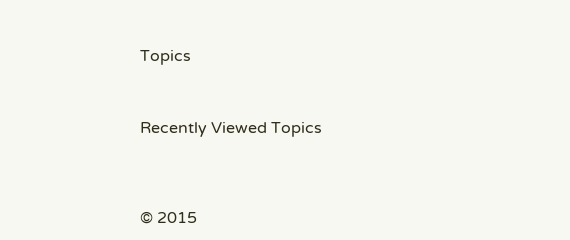Topics



Recently Viewed Topics




© 2015